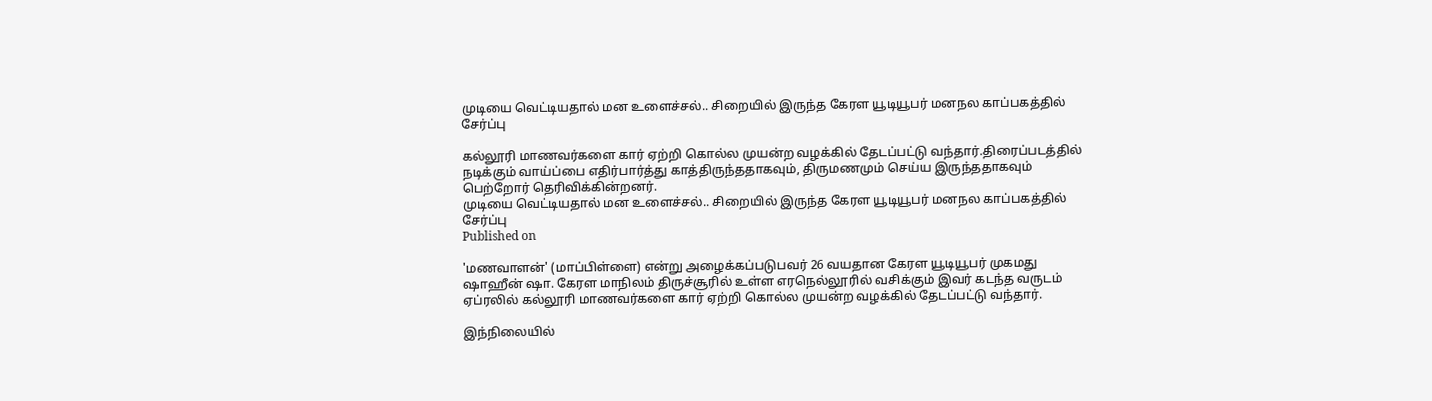முடியை வெட்டியதால் மன உளைச்சல்.. சிறையில் இருந்த கேரள யூடியூபர் மனநல காப்பகத்தில் சேர்ப்பு

கல்லூரி மாணவர்களை கார் ஏற்றி கொல்ல முயன்ற வழக்கில் தேடப்பட்டு வந்தார்.திரைப்படத்தில் நடிக்கும் வாய்ப்பை எதிர்பார்த்து காத்திருந்ததாகவும், திருமணமும் செய்ய இருந்ததாகவும் பெற்றோர் தெரிவிக்கின்றனர்.
முடியை வெட்டியதால் மன உளைச்சல்.. சிறையில் இருந்த கேரள யூடியூபர் மனநல காப்பகத்தில் சேர்ப்பு
Published on

'மணவாளன்' (மாப்பிள்ளை) என்று அழைக்கப்படுபவர் 26 வயதான கேரள யூடியூபர் முகமது ஷாஹீன் ஷா. கேரள மாநிலம் திருச்சூரில் உள்ள எரநெல்லூரில் வசிக்கும் இவர் கடந்த வருடம் ஏப்ரலில் கல்லூரி மாணவர்களை கார் ஏற்றி கொல்ல முயன்ற வழக்கில் தேடப்பட்டு வந்தார்.

இந்நிலையில்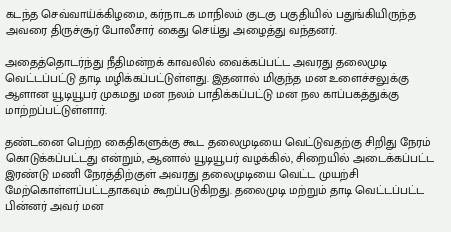கடந்த செவ்வாய்க்கிழமை, கர்நாடக மாநிலம் குடகு பகுதியில் பதுங்கியிருந்த அவரை திருச்சூர் போலீசார் கைது செய்து அழைத்து வந்தனர்.

அதைத்தொடர்ந்து நீதிமன்றக் காவலில் வைக்கப்பட்ட அவரது தலைமுடி வெட்டப்பட்டு தாடி மழிக்கப்பட்டுள்ளது. இதனால் மிகுந்த மன உளைச்சலுக்கு ஆளான யூடியூபர் முகமது மன நலம் பாதிக்கப்பட்டு மன நல காப்பகத்துக்கு மாற்றப்பட்டுள்ளார்.

தண்டனை பெற்ற கைதிகளுக்கு கூட தலைமுடியை வெட்டுவதற்கு சிறிது நேரம் கொடுக்கப்பட்டது என்றும், ஆனால் யூடியூபர் வழக்கில், சிறையில் அடைக்கப்பட்ட இரண்டு மணி நேரத்திற்குள் அவரது தலைமுடியை வெட்ட முயற்சி மேற்கொள்ளப்பட்டதாகவும் கூறப்படுகிறது. தலைமுடி மற்றும் தாடி வெட்டப்பட்ட பின்னர் அவர் மன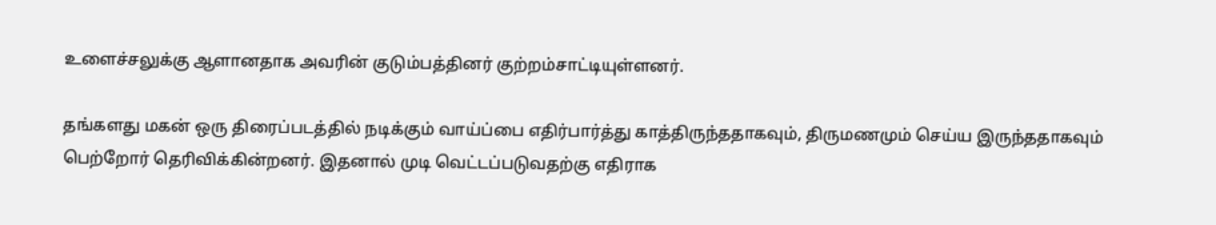உளைச்சலுக்கு ஆளானதாக அவரின் குடும்பத்தினர் குற்றம்சாட்டியுள்ளனர்.

தங்களது மகன் ஒரு திரைப்படத்தில் நடிக்கும் வாய்ப்பை எதிர்பார்த்து காத்திருந்ததாகவும், திருமணமும் செய்ய இருந்ததாகவும் பெற்றோர் தெரிவிக்கின்றனர். இதனால் முடி வெட்டப்படுவதற்கு எதிராக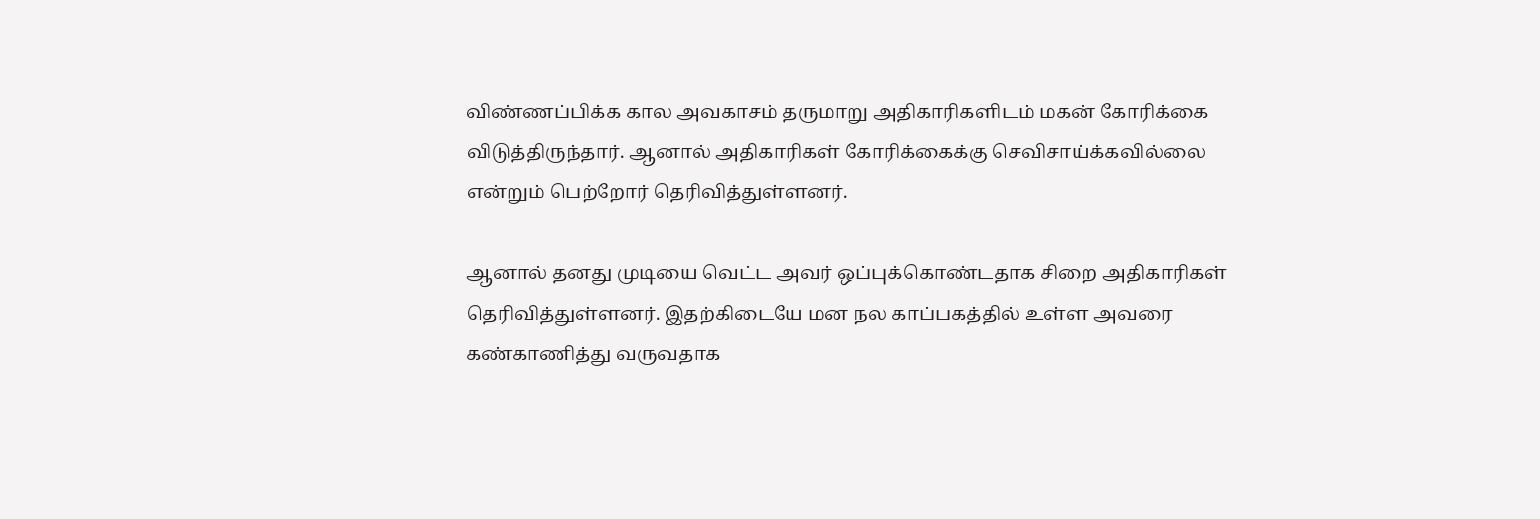விண்ணப்பிக்க கால அவகாசம் தருமாறு அதிகாரிகளிடம் மகன் கோரிக்கை விடுத்திருந்தார். ஆனால் அதிகாரிகள் கோரிக்கைக்கு செவிசாய்க்கவில்லை என்றும் பெற்றோர் தெரிவித்துள்ளனர்.

ஆனால் தனது முடியை வெட்ட அவர் ஒப்புக்கொண்டதாக சிறை அதிகாரிகள் தெரிவித்துள்ளனர். இதற்கிடையே மன நல காப்பகத்தில் உள்ள அவரை கண்காணித்து வருவதாக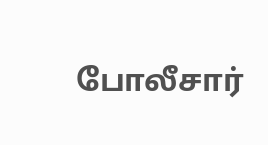போலீசார்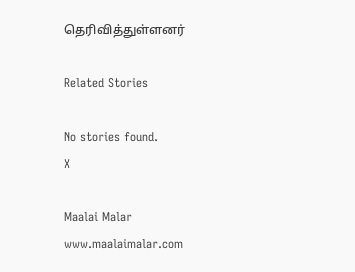தெரிவித்துள்ளனர்

Related Stories

No stories found.
X

Maalai Malar
www.maalaimalar.com